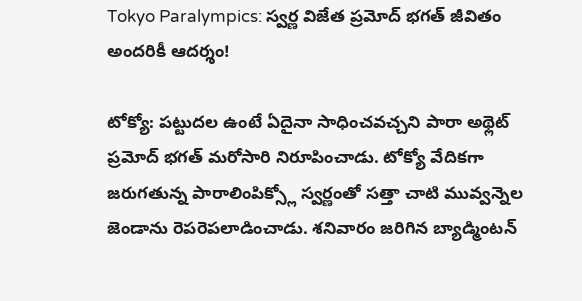Tokyo Paralympics: స్వర్ణ విజేత ప్రమోద్ భగత్ జీవితం అందరికీ ఆదర్శం!

టోక్యో: పట్టుదల ఉంటే ఏదైనా సాధించవచ్చని పారా అథ్లెట్ ప్రమోద్ భగత్ మరోసారి నిరూపించాడు. టోక్యో వేదికగా జరుగతున్న పారాలింపిక్స్లో స్వర్ణంతో సత్తా చాటి మువ్వన్నెల జెండాను రెపరెపలాడించాడు. శనివారం జరిగిన బ్యాడ్మింటన్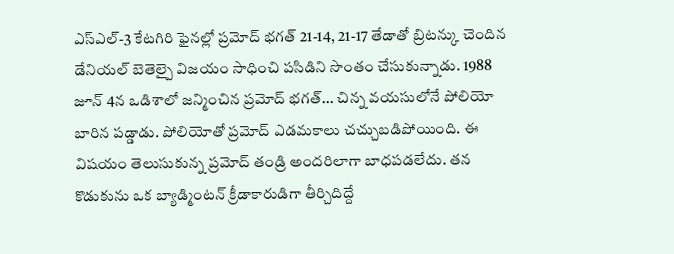ఎస్ఎల్-3 కేటగిరి ఫైనల్లో ప్రమోద్ భగత్ 21-14, 21-17 తేడాతో బ్రిటన్కు చెందిన డేనియల్ బెతెల్పై విజయం సాధించి పసిడిని సొంతం చేసుకున్నాడు. 1988 జూన్ 4న ఒడిశాలో జన్మించిన ప్రమోద్ భగత్... చిన్న వయసులోనే పోలియో బారిన పడ్డాడు. పోలియోతో ప్రమోద్ ఎడమకాలు చచ్చుబడిపోయింది. ఈ విషయం తెలుసుకున్న ప్రమోద్ తండ్రి అందరిలాగా బాధపడలేదు. తన కొడుకును ఒక బ్యాడ్మింటన్ క్రీడాకారుడిగా తీర్చిదిద్దే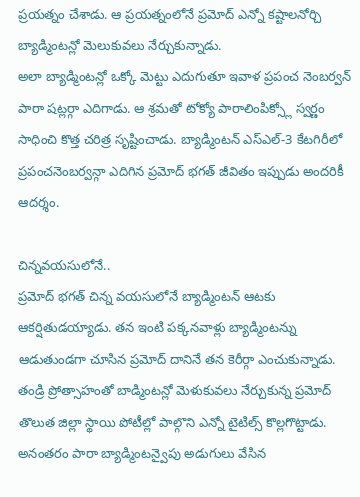ప్రయత్నం చేశాడు. ఆ ప్రయత్నంలోనే ప్రమోద్ ఎన్నో కష్టాలనోర్చి బ్యాడ్మింటన్లో మెలుకువలు నేర్చుకున్నాడు.
అలా బ్యాడ్మింటన్లో ఒక్కో మెట్టు ఎదుగుతూ ఇవాళ ప్రపంచ నెంబర్వన్ పారా షట్లర్గా ఎదిగాడు. ఆ శ్రమతో టోక్యో పారాలింపిక్స్లో స్వర్ణం సాధించి కొత్త చరిత్ర సృష్టించాడు. బ్యాడ్మింటన్ ఎస్ఎల్-3 కేటగిరీలో ప్రపంచనెంబర్వన్గా ఎదిగిన ప్రమోద్ భగత్ జీవితం ఇప్పుడు అందరికీ ఆదర్శం.

చిన్నవయసులోనే..
ప్రమోద్ భగత్ చిన్న వయసులోనే బ్యాడ్మింటన్ ఆటకు ఆకర్షితుడయ్యాడు. తన ఇంటి పక్కనవాళ్లు బ్యాడ్మింటన్ను ఆడుతుండగా చూసిన ప్రమోద్ దానినే తన కెరీర్గా ఎంచుకున్నాడు. తండ్రి ప్రోత్సాహంతో బాడ్మింటన్లో మెళుకువలు నేర్చుకున్న ప్రమోద్ తొలుత జిల్లా స్థాయి పోటీల్లో పాల్గొని ఎన్నో టైటిల్స్ కొల్లగొట్టాడు. అనంతరం పారా బ్యాడ్మింటన్వైపు అడుగులు వేసిన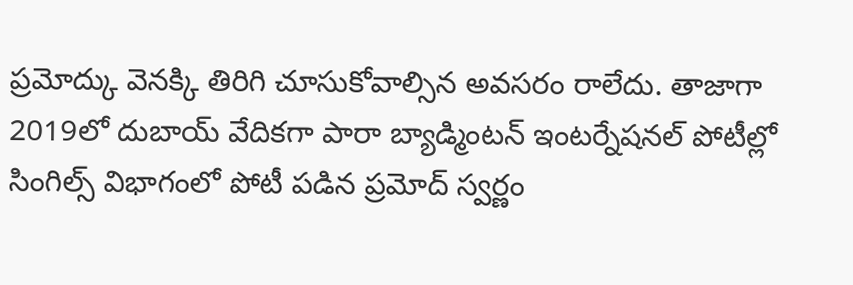ప్రమోద్కు వెనక్కి తిరిగి చూసుకోవాల్సిన అవసరం రాలేదు. తాజాగా 2019లో దుబాయ్ వేదికగా పారా బ్యాడ్మింటన్ ఇంటర్నేషనల్ పోటీల్లో సింగిల్స్ విభాగంలో పోటీ పడిన ప్రమోద్ స్వర్ణం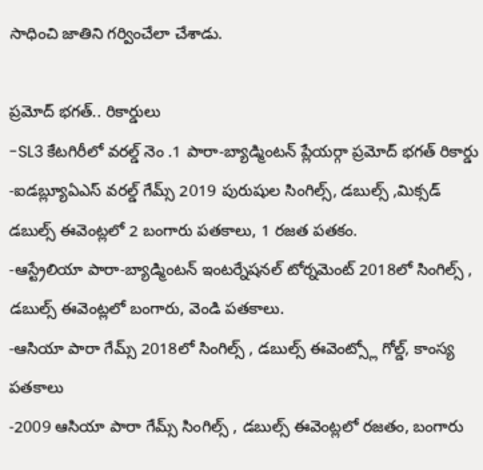సాధించి జాతిని గర్వించేలా చేశాడు.

ప్రమోద్ భగత్.. రికార్డులు
-SL3 కేటగిరీలో వరల్డ్ నెం .1 పారా-బ్యాడ్మింటన్ ప్లేయర్గా ప్రమోద్ భగత్ రికార్డు
-ఐడబ్ల్యూఏఎస్ వరల్డ్ గేమ్స్ 2019 పురుషుల సింగిల్స్, డబుల్స్ ,మిక్సడ్ డబుల్స్ ఈవెంట్లలో 2 బంగారు పతకాలు, 1 రజత పతకం.
-ఆస్ట్రేలియా పారా-బ్యాడ్మింటన్ ఇంటర్నేషనల్ టోర్నమెంట్ 2018లో సింగిల్స్ , డబుల్స్ ఈవెంట్లలో బంగారు, వెండి పతకాలు.
-ఆసియా పారా గేమ్స్ 2018లో సింగిల్స్ , డబుల్స్ ఈవెంట్స్లో గోల్డ్, కాంస్య పతకాలు
-2009 ఆసియా పారా గేమ్స్ సింగిల్స్ , డబుల్స్ ఈవెంట్లలో రజతం, బంగారు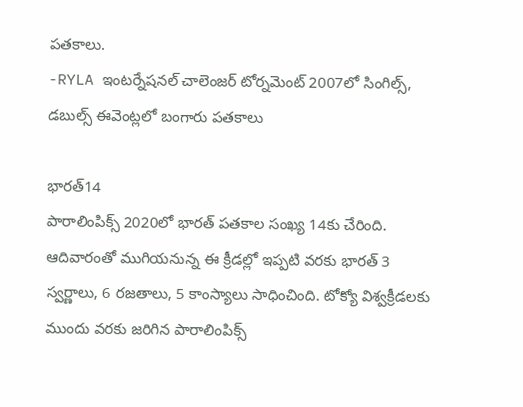పతకాలు.
-RYLA ఇంటర్నేషనల్ చాలెంజర్ టోర్నమెంట్ 2007లో సింగిల్స్, డబుల్స్ ఈవెంట్లలో బంగారు పతకాలు

భారత్14
పారాలింపిక్స్ 2020లో భారత్ పతకాల సంఖ్య 14కు చేరింది. ఆదివారంతో ముగియనున్న ఈ క్రీడల్లో ఇప్పటి వరకు భారత్ 3 స్వర్ణాలు, 6 రజతాలు, 5 కాంస్యాలు సాధించింది. టోక్యో విశ్వక్రీడలకు ముందు వరకు జరిగిన పారాలింపిక్స్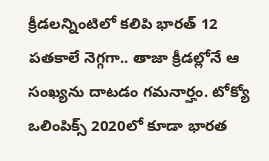క్రీడలన్నింటిలో కలిపి భారత్ 12 పతకాలే నెగ్గగా.. తాజా క్రీడల్లోనే ఆ సంఖ్యను దాటడం గమనార్హం. టోక్యో ఒలింపిక్స్ 2020లో కూడా భారత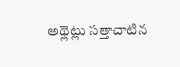అథ్లెట్లు సత్తాచాటిన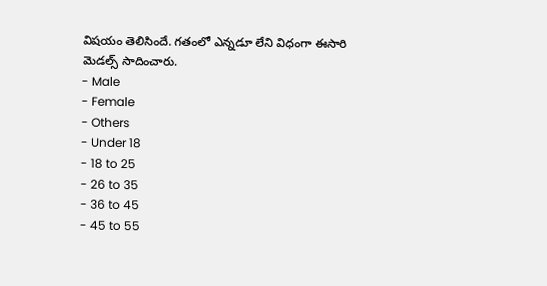విషయం తెలిసిందే. గతంలో ఎన్నడూ లేని విధంగా ఈసారి మెడల్స్ సాదించారు.
- Male
- Female
- Others
- Under 18
- 18 to 25
- 26 to 35
- 36 to 45
- 45 to 55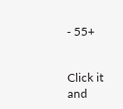- 55+


Click it and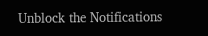Unblock the Notifications